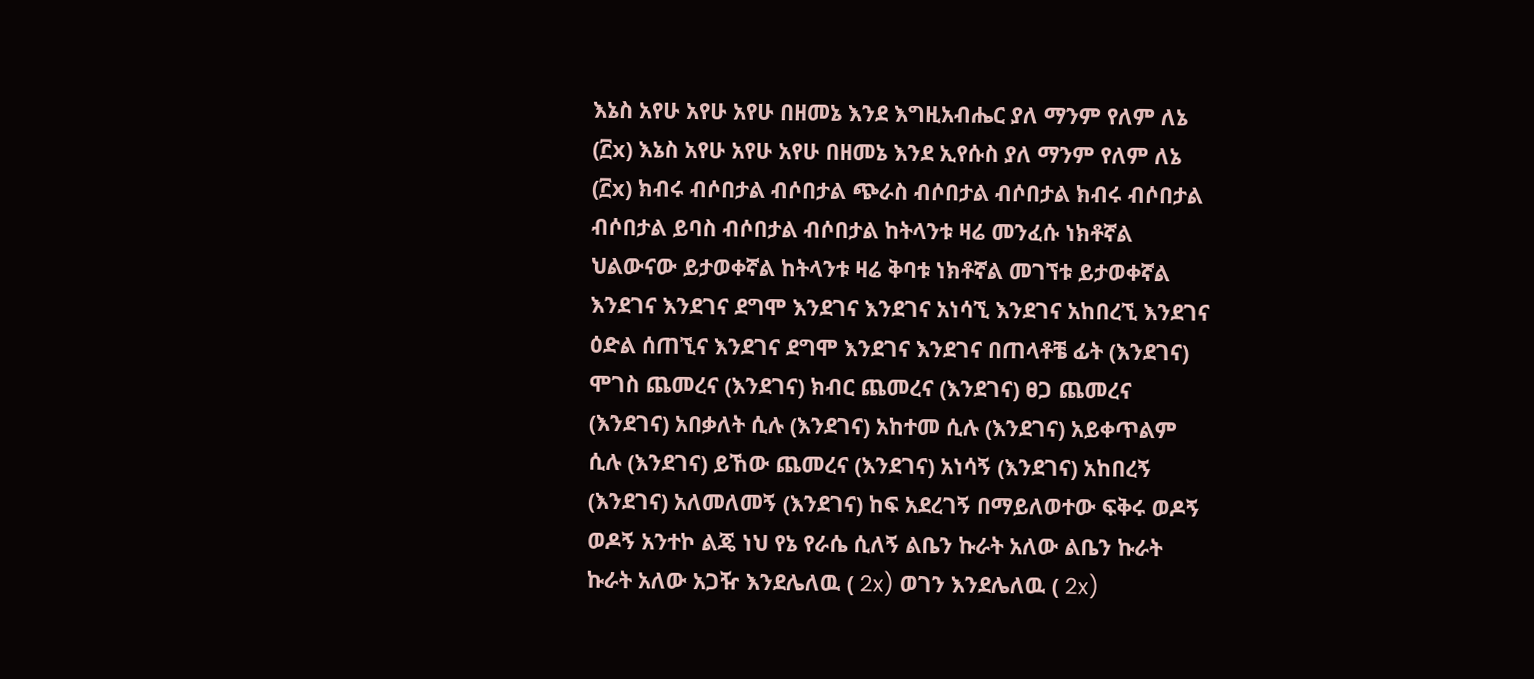እኔስ አየሁ አየሁ አየሁ በዘመኔ እንደ እግዚአብሔር ያለ ማንም የለም ለኔ (፫x) እኔስ አየሁ አየሁ አየሁ በዘመኔ እንደ ኢየሱስ ያለ ማንም የለም ለኔ (፫x) ክብሩ ብሶበታል ብሶበታል ጭራስ ብሶበታል ብሶበታል ክብሩ ብሶበታል ብሶበታል ይባስ ብሶበታል ብሶበታል ከትላንቱ ዛሬ መንፈሱ ነክቶኛል ህልውናው ይታወቀኛል ከትላንቱ ዛሬ ቅባቱ ነክቶኛል መገኘቱ ይታወቀኛል እንደገና እንደገና ደግሞ እንደገና እንደገና አነሳኚ እንደገና አከበረኚ እንደገና ዕድል ሰጠኚና እንደገና ደግሞ እንደገና እንደገና በጠላቶቼ ፊት (እንደገና) ሞገስ ጨመረና (እንደገና) ክብር ጨመረና (እንደገና) ፀጋ ጨመረና (እንደገና) አበቃለት ሲሉ (እንደገና) አከተመ ሲሉ (እንደገና) አይቀጥልም ሲሉ (እንደገና) ይኸው ጨመረና (እንደገና) አነሳኝ (እንደገና) አከበረኝ (እንደገና) አለመለመኝ (እንደገና) ከፍ አደረገኝ በማይለወተው ፍቅሩ ወዶኝ ወዶኝ አንተኮ ልጄ ነህ የኔ የራሴ ሲለኝ ልቤን ኩራት አለው ልቤን ኩራት ኩራት አለው አጋዥ እንደሌለዉ ( 2x) ወገን እንደሌለዉ ( 2x)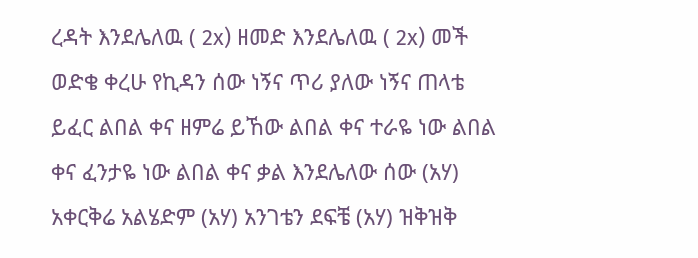ረዳት እንደሌለዉ ( 2x) ዘመድ እንደሌለዉ ( 2x) መች ወድቄ ቀረሁ የኪዳን ሰው ነኝና ጥሪ ያለው ነኝና ጠላቴ ይፈር ልበል ቀና ዘምሬ ይኸው ልበል ቀና ተራዬ ነው ልበል ቀና ፈንታዬ ነው ልበል ቀና ቃል እንደሌለው ሰው (አሃ) አቀርቅሬ አልሄድም (አሃ) አንገቴን ደፍቼ (አሃ) ዝቅዝቅ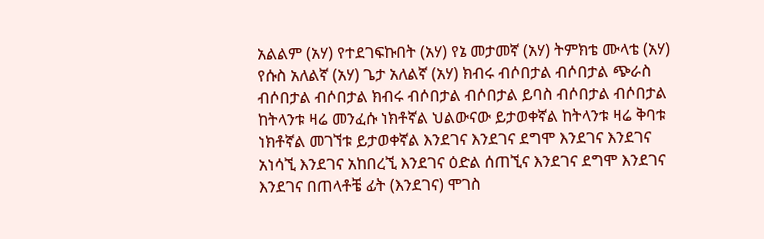አልልም (አሃ) የተደገፍኩበት (አሃ) የኔ መታመኛ (አሃ) ትምክቴ ሙላቴ (አሃ) የሱስ አለልኛ (አሃ) ጌታ አለልኛ (አሃ) ክብሩ ብሶበታል ብሶበታል ጭራስ ብሶበታል ብሶበታል ክብሩ ብሶበታል ብሶበታል ይባስ ብሶበታል ብሶበታል ከትላንቱ ዛሬ መንፈሱ ነክቶኛል ህልውናው ይታወቀኛል ከትላንቱ ዛሬ ቅባቱ ነክቶኛል መገኘቱ ይታወቀኛል እንደገና እንደገና ደግሞ እንደገና እንደገና አነሳኚ እንደገና አከበረኚ እንደገና ዕድል ሰጠኚና እንደገና ደግሞ እንደገና እንደገና በጠላቶቼ ፊት (እንደገና) ሞገስ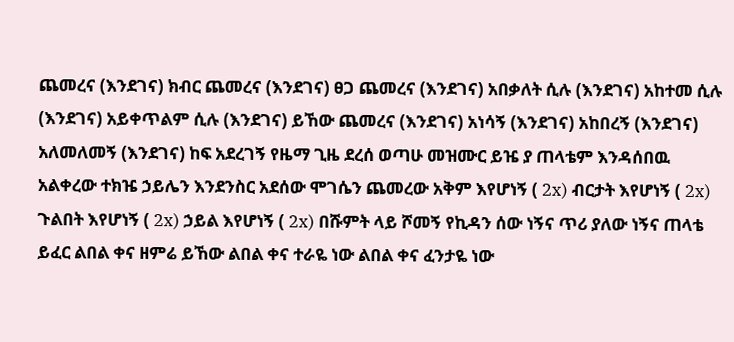ጨመረና (እንደገና) ክብር ጨመረና (እንደገና) ፀጋ ጨመረና (እንደገና) አበቃለት ሲሉ (እንደገና) አከተመ ሲሉ (እንደገና) አይቀጥልም ሲሉ (እንደገና) ይኸው ጨመረና (እንደገና) አነሳኝ (እንደገና) አከበረኝ (እንደገና) አለመለመኝ (እንደገና) ከፍ አደረገኝ የዜማ ጊዜ ደረሰ ወጣሁ መዝሙር ይዤ ያ ጠላቴም እንዳሰበዉ አልቀረው ተክዤ ኃይሌን እንደንስር አደሰው ሞገሴን ጨመረው አቅም እየሆነኝ ( 2x) ብርታት እየሆነኝ ( 2x) ጉልበት እየሆነኝ ( 2x) ኃይል እየሆነኝ ( 2x) በሹምት ላይ ሾመኝ የኪዳን ሰው ነኝና ጥሪ ያለው ነኝና ጠላቴ ይፈር ልበል ቀና ዘምሬ ይኸው ልበል ቀና ተራዬ ነው ልበል ቀና ፈንታዬ ነው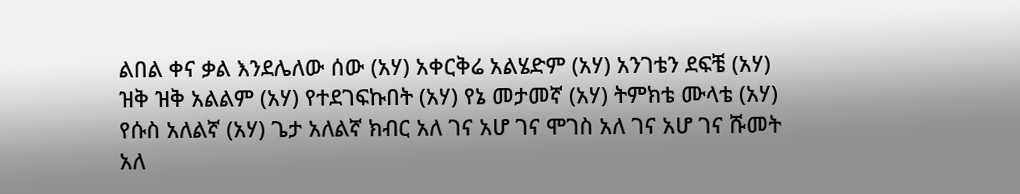ልበል ቀና ቃል እንደሌለው ሰው (አሃ) አቀርቅሬ አልሄድም (አሃ) አንገቴን ደፍቼ (አሃ) ዝቅ ዝቅ አልልም (አሃ) የተደገፍኩበት (አሃ) የኔ መታመኛ (አሃ) ትምክቴ ሙላቴ (አሃ) የሱስ አለልኛ (አሃ) ጌታ አለልኛ ክብር አለ ገና አሆ ገና ሞገስ አለ ገና አሆ ገና ሹመት አለ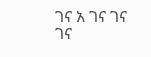ገና አ ገና ገና ገና